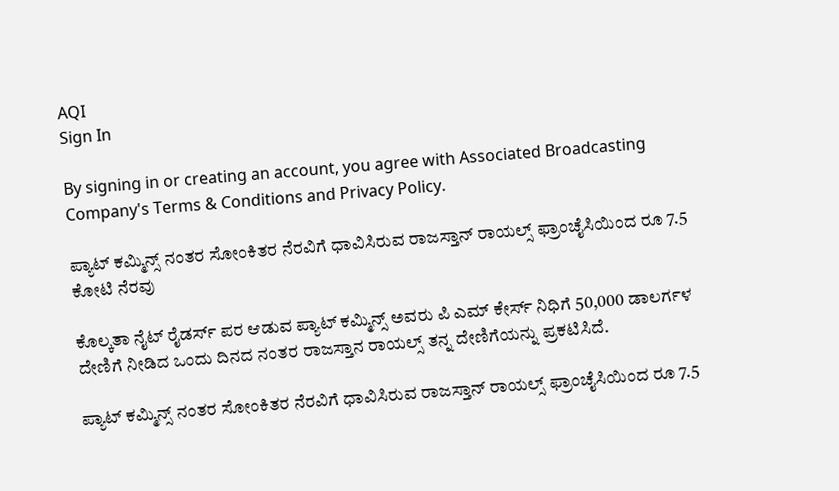AQI
Sign In

By signing in or creating an account, you agree with Associated Broadcasting Company's Terms & Conditions and Privacy Policy.

ಪ್ಯಾಟ್ ಕಮ್ಮಿನ್ಸ್ ನಂತರ ಸೋಂಕಿತರ ನೆರವಿಗೆ ಧಾವಿಸಿರುವ ರಾಜಸ್ತಾನ್ ರಾಯಲ್ಸ್ ಫ್ರಾಂಚೈಸಿಯಿಂದ ರೂ 7.5 ಕೋಟಿ ನೆರವು

ಕೊಲ್ಕತಾ ನೈಟ್ ರೈಡರ್ಸ್ ಪರ ಆಡುವ ಪ್ಯಾಟ್ ಕಮ್ಮಿನ್ಸ್ ಅವರು ಪಿ ಎಮ್ ಕೇರ್ಸ್ ನಿಧಿಗೆ 50,000 ಡಾಲರ್ಗಳ ದೇಣಿಗೆ ನೀಡಿದ ಒಂದು ದಿನದ ನಂತರ ರಾಜಸ್ತಾನ ರಾಯಲ್ಸ್ ತನ್ನ ದೇಣಿಗೆಯನ್ನು ಪ್ರಕಟಿಸಿದೆ.

ಪ್ಯಾಟ್ ಕಮ್ಮಿನ್ಸ್ ನಂತರ ಸೋಂಕಿತರ ನೆರವಿಗೆ ಧಾವಿಸಿರುವ ರಾಜಸ್ತಾನ್ ರಾಯಲ್ಸ್ ಫ್ರಾಂಚೈಸಿಯಿಂದ ರೂ 7.5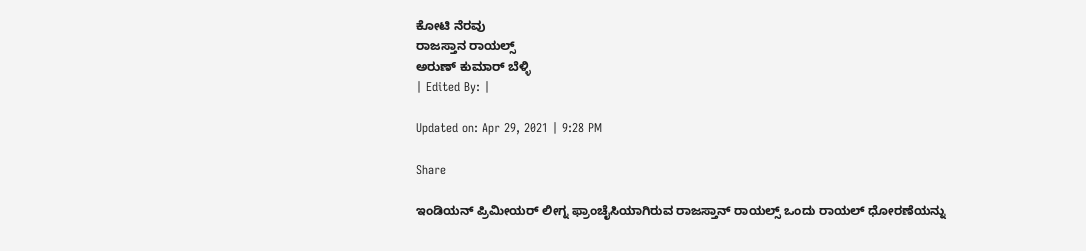ಕೋಟಿ ನೆರವು
ರಾಜಸ್ತಾನ ರಾಯಲ್ಸ್
ಅರುಣ್ ಕುಮಾರ್ ಬೆಳ್ಳಿ
| Edited By: |

Updated on: Apr 29, 2021 | 9:28 PM

Share

ಇಂಡಿಯನ್ ಪ್ರಿಮೀಯರ್ ಲೀಗ್ನ ಫ್ರಾಂಚೈಸಿಯಾಗಿರುವ ರಾಜಸ್ತಾನ್ ರಾಯಲ್ಸ್ ಒಂದು ರಾಯಲ್ ಧೋರಣೆಯನ್ನು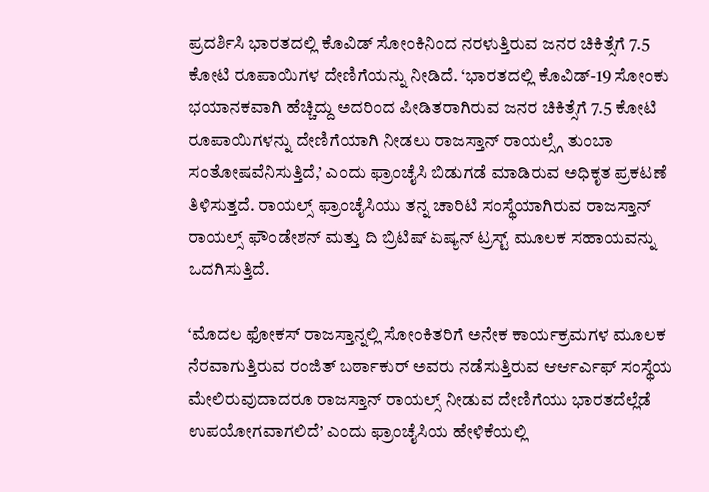ಪ್ರದರ್ಶಿಸಿ ಭಾರತದಲ್ಲಿ ಕೊವಿಡ್ ಸೋಂಕಿನಿಂದ ನರಳುತ್ತಿರುವ ಜನರ ಚಿಕಿತ್ಸೆಗೆ 7.5 ಕೋಟಿ ರೂಪಾಯಿಗಳ ದೇಣಿಗೆಯನ್ನು ನೀಡಿದೆ. ‘ಭಾರತದಲ್ಲಿ ಕೊವಿಡ್-19 ಸೋಂಕು ಭಯಾನಕವಾಗಿ ಹೆಚ್ಚಿದ್ದು ಅದರಿಂದ ಪೀಡಿತರಾಗಿರುವ ಜನರ ಚಿಕಿತ್ಸೆಗೆ 7.5 ಕೋಟಿ ರೂಪಾಯಿಗಳನ್ನು ದೇಣಿಗೆಯಾಗಿ ನೀಡಲು ರಾಜಸ್ತಾನ್ ರಾಯಲ್ಸ್ಗೆ ತುಂಬಾ ಸಂತೋಷವೆನಿಸುತ್ತಿದೆ,’ ಎಂದು ಫ್ರಾಂಚೈಸಿ ಬಿಡುಗಡೆ ಮಾಡಿರುವ ಅಧಿಕೃತ ಪ್ರಕಟಣೆ ತಿಳಿಸುತ್ತದೆ. ರಾಯಲ್ಸ್ ಫ್ರಾಂಚೈಸಿಯು ತನ್ನ ಚಾರಿಟಿ ಸಂಸ್ಥೆಯಾಗಿರುವ ರಾಜಸ್ತಾನ್ ರಾಯಲ್ಸ್ ಫೌಂಡೇಶನ್ ಮತ್ತು ದಿ ಬ್ರಿಟಿಷ್ ಏಷ್ಯನ್ ಟ್ರಸ್ಟ್ ಮೂಲಕ ಸಹಾಯವನ್ನು ಒದಗಿಸುತ್ತಿದೆ.

‘ಮೊದಲ ಫೋಕಸ್ ರಾಜಸ್ತಾನ್ನಲ್ಲಿ ಸೋಂಕಿತರಿಗೆ ಅನೇಕ ಕಾರ್ಯಕ್ರಮಗಳ ಮೂಲಕ ನೆರವಾಗುತ್ತಿರುವ ರಂಜಿತ್ ಬರ್ಠಾಕುರ್ ಅವರು ನಡೆಸುತ್ತಿರುವ ಆರ್ಆರ್ಎಫ್ ಸಂಸ್ಥೆಯ ಮೇಲಿರುವುದಾದರೂ ರಾಜಸ್ತಾನ್ ರಾಯಲ್ಸ್ ನೀಡುವ ದೇಣಿಗೆಯು ಭಾರತದೆಲ್ಲೆಡೆ ಉಪಯೋಗವಾಗಲಿದೆ’ ಎಂದು ಫ್ರಾಂಚೈಸಿಯ ಹೇಳಿಕೆಯಲ್ಲಿ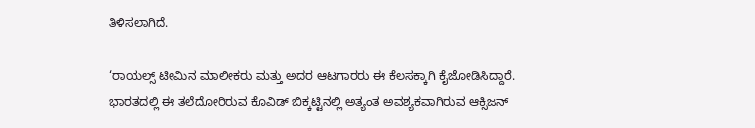ತಿಳಿಸಲಾಗಿದೆ.

‘ರಾಯಲ್ಸ್ ಟೀಮಿನ ಮಾಲೀಕರು ಮತ್ತು ಅದರ ಆಟಗಾರರು ಈ ಕೆಲಸಕ್ಕಾಗಿ ಕೈಜೋಡಿಸಿದ್ದಾರೆ. ಭಾರತದಲ್ಲಿ ಈ ತಲೆದೋರಿರುವ ಕೊವಿಡ್ ಬಿಕ್ಕಟ್ಟಿನಲ್ಲಿ ಅತ್ಯಂತ ಅವಶ್ಯಕವಾಗಿರುವ ಆಕ್ಸಿಜನ್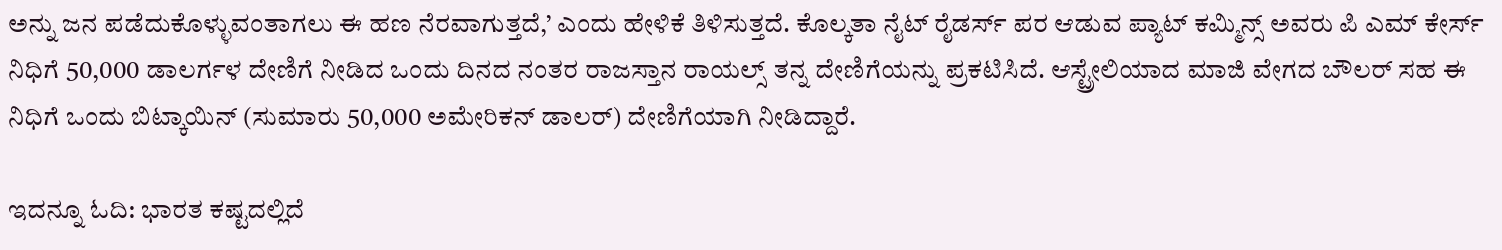ಅನ್ನು ಜನ ಪಡೆದುಕೊಳ್ಳುವಂತಾಗಲು ಈ ಹಣ ನೆರವಾಗುತ್ತದೆ,’ ಎಂದು ಹೇಳಿಕೆ ತಿಳಿಸುತ್ತದೆ. ಕೊಲ್ಕತಾ ನೈಟ್ ರೈಡರ್ಸ್ ಪರ ಆಡುವ ಪ್ಯಾಟ್ ಕಮ್ಮಿನ್ಸ್ ಅವರು ಪಿ ಎಮ್ ಕೇರ್ಸ್ ನಿಧಿಗೆ 50,000 ಡಾಲರ್ಗಳ ದೇಣಿಗೆ ನೀಡಿದ ಒಂದು ದಿನದ ನಂತರ ರಾಜಸ್ತಾನ ರಾಯಲ್ಸ್ ತನ್ನ ದೇಣಿಗೆಯನ್ನು ಪ್ರಕಟಿಸಿದೆ. ಆಸ್ಟ್ರೇಲಿಯಾದ ಮಾಜಿ ವೇಗದ ಬೌಲರ್ ಸಹ ಈ ನಿಧಿಗೆ ಒಂದು ಬಿಟ್ಕಾಯಿನ್ (ಸುಮಾರು 50,000 ಅಮೇರಿಕನ್ ಡಾಲರ್) ದೇಣಿಗೆಯಾಗಿ ನೀಡಿದ್ದಾರೆ.

ಇದನ್ನೂ ಓದಿ: ಭಾರತ ಕಷ್ಟದಲ್ಲಿದೆ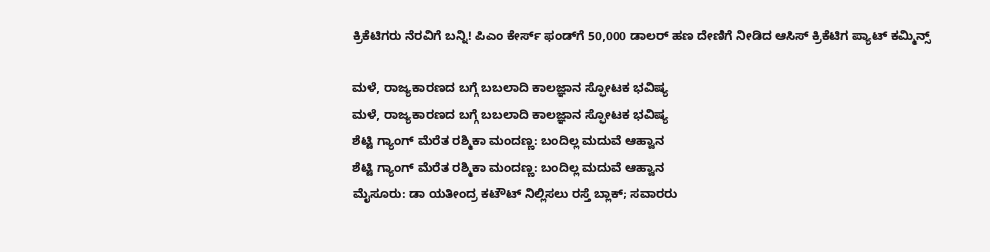ಕ್ರಿಕೆಟಿಗರು ನೆರವಿಗೆ ಬನ್ನಿ! ಪಿಎಂ ಕೇರ್ಸ್ ಫಂಡ್‌ಗೆ 50,000 ಡಾಲರ್ ಹಣ ದೇಣಿಗೆ ನೀಡಿದ ಆಸಿಸ್ ಕ್ರಿಕೆಟಿಗ ಪ್ಯಾಟ್ ಕಮ್ಮಿನ್ಸ್

ಮಳೆ, ರಾಜ್ಯಕಾರಣದ ಬಗ್ಗೆ ಬಬಲಾದಿ ಕಾಲಜ್ಞಾನ ಸ್ಫೋಟಕ ಭವಿಷ್ಯ
ಮಳೆ, ರಾಜ್ಯಕಾರಣದ ಬಗ್ಗೆ ಬಬಲಾದಿ ಕಾಲಜ್ಞಾನ ಸ್ಫೋಟಕ ಭವಿಷ್ಯ
ಶೆಟ್ಟಿ ಗ್ಯಾಂಗ್ ಮೆರೆತ ರಶ್ಮಿಕಾ ಮಂದಣ್ಣ: ಬಂದಿಲ್ಲ ಮದುವೆ ಆಹ್ವಾನ
ಶೆಟ್ಟಿ ಗ್ಯಾಂಗ್ ಮೆರೆತ ರಶ್ಮಿಕಾ ಮಂದಣ್ಣ: ಬಂದಿಲ್ಲ ಮದುವೆ ಆಹ್ವಾನ
ಮೈಸೂರು: ಡಾ ಯತೀಂದ್ರ ಕಟೌಟ್ ನಿಲ್ಲಿಸಲು ರಸ್ತೆ ಬ್ಲಾಕ್; ಸವಾರರು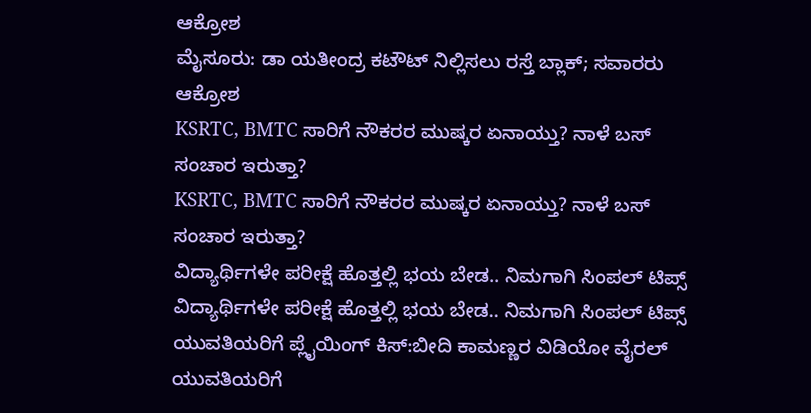ಆಕ್ರೋಶ
ಮೈಸೂರು: ಡಾ ಯತೀಂದ್ರ ಕಟೌಟ್ ನಿಲ್ಲಿಸಲು ರಸ್ತೆ ಬ್ಲಾಕ್; ಸವಾರರು ಆಕ್ರೋಶ
KSRTC, BMTC ಸಾರಿಗೆ ನೌಕರರ ಮುಷ್ಕರ ಏನಾಯ್ತು? ನಾಳೆ ಬಸ್ ಸಂಚಾರ ಇರುತ್ತಾ?
KSRTC, BMTC ಸಾರಿಗೆ ನೌಕರರ ಮುಷ್ಕರ ಏನಾಯ್ತು? ನಾಳೆ ಬಸ್ ಸಂಚಾರ ಇರುತ್ತಾ?
ವಿದ್ಯಾರ್ಥಿಗಳೇ ಪರೀಕ್ಷೆ ಹೊತ್ತಲ್ಲಿ ಭಯ ಬೇಡ.. ನಿಮಗಾಗಿ ಸಿಂಪಲ್ ಟಿಪ್ಸ್
ವಿದ್ಯಾರ್ಥಿಗಳೇ ಪರೀಕ್ಷೆ ಹೊತ್ತಲ್ಲಿ ಭಯ ಬೇಡ.. ನಿಮಗಾಗಿ ಸಿಂಪಲ್ ಟಿಪ್ಸ್
ಯುವತಿಯರಿಗೆ ಪ್ಲೈಯಿಂಗ್ ಕಿಸ್:ಬೀದಿ ಕಾಮಣ್ಣರ ವಿಡಿಯೋ ವೈರಲ್
ಯುವತಿಯರಿಗೆ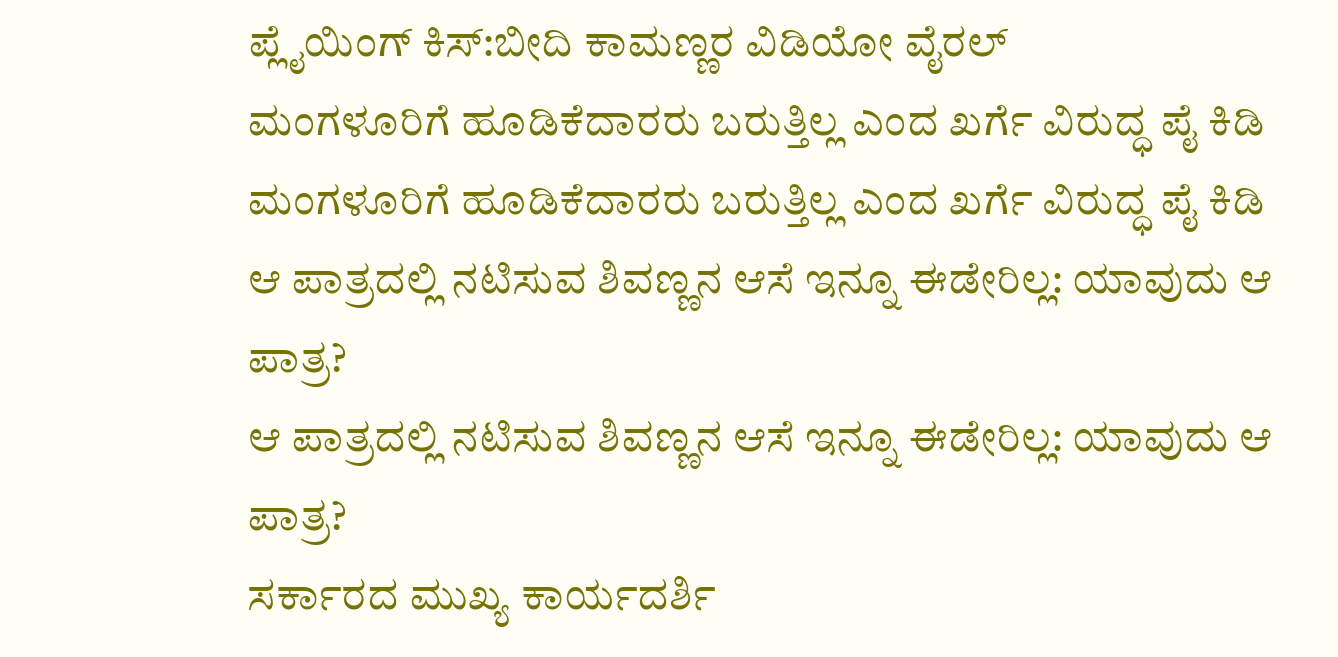ಪ್ಲೈಯಿಂಗ್ ಕಿಸ್:ಬೀದಿ ಕಾಮಣ್ಣರ ವಿಡಿಯೋ ವೈರಲ್
ಮಂಗಳೂರಿಗೆ ಹೂಡಿಕೆದಾರರು ಬರುತ್ತಿಲ್ಲ ಎಂದ ಖರ್ಗೆ ವಿರುದ್ಧ ಪೈ ಕಿಡಿ
ಮಂಗಳೂರಿಗೆ ಹೂಡಿಕೆದಾರರು ಬರುತ್ತಿಲ್ಲ ಎಂದ ಖರ್ಗೆ ವಿರುದ್ಧ ಪೈ ಕಿಡಿ
ಆ ಪಾತ್ರದಲ್ಲಿ ನಟಿಸುವ ಶಿವಣ್ಣನ ಆಸೆ ಇನ್ನೂ ಈಡೇರಿಲ್ಲ: ಯಾವುದು ಆ ಪಾತ್ರ?
ಆ ಪಾತ್ರದಲ್ಲಿ ನಟಿಸುವ ಶಿವಣ್ಣನ ಆಸೆ ಇನ್ನೂ ಈಡೇರಿಲ್ಲ: ಯಾವುದು ಆ ಪಾತ್ರ?
ಸರ್ಕಾರದ ಮುಖ್ಯ ಕಾರ್ಯದರ್ಶಿ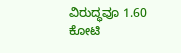ವಿರುದ್ಧವೂ 1.60 ಕೋಟಿ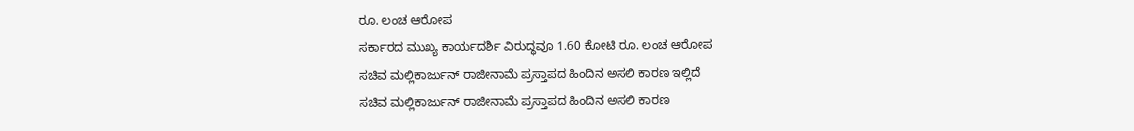ರೂ. ಲಂಚ ಆರೋಪ
ಸರ್ಕಾರದ ಮುಖ್ಯ ಕಾರ್ಯದರ್ಶಿ ವಿರುದ್ಧವೂ 1.60 ಕೋಟಿ ರೂ. ಲಂಚ ಆರೋಪ
ಸಚಿವ ಮಲ್ಲಿಕಾರ್ಜುನ್ ರಾಜೀನಾಮೆ ಪ್ರಸ್ತಾಪದ ಹಿಂದಿನ ಅಸಲಿ ಕಾರಣ ಇಲ್ಲಿದೆ
ಸಚಿವ ಮಲ್ಲಿಕಾರ್ಜುನ್ ರಾಜೀನಾಮೆ ಪ್ರಸ್ತಾಪದ ಹಿಂದಿನ ಅಸಲಿ ಕಾರಣ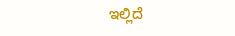ಇಲ್ಲಿದೆ